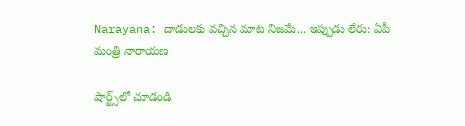Narayana: దాడులకు వచ్చిన మాట నిజమే... ఇప్పుడు లేరు: ఏపీ మంత్రి నారాయణ

షార్ట్స్‌లో చూడండి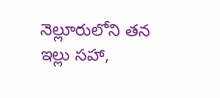నెల్లూరులోని తన ఇల్లు సహా,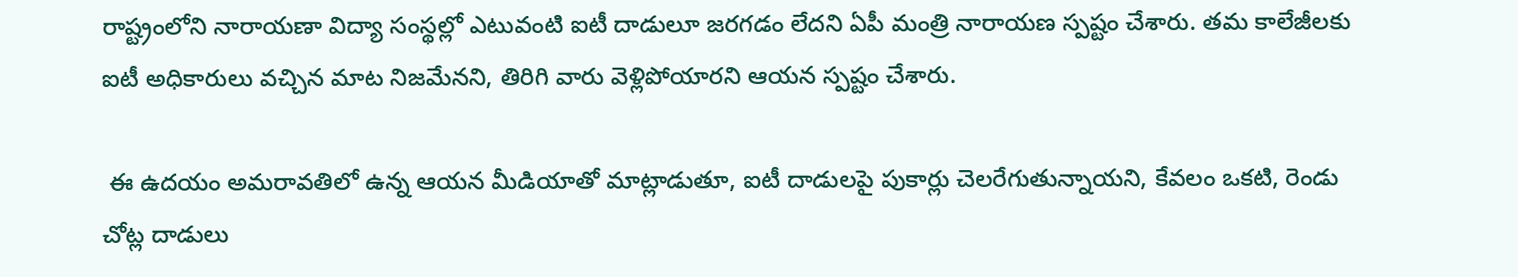రాష్ట్రంలోని నారాయణా విద్యా సంస్థల్లో ఎటువంటి ఐటీ దాడులూ జరగడం లేదని ఏపీ మంత్రి నారాయణ స్పష్టం చేశారు. తమ కాలేజీలకు ఐటీ అధికారులు వచ్చిన మాట నిజమేనని, తిరిగి వారు వెళ్లిపోయారని ఆయన స్పష్టం చేశారు.

 ఈ ఉదయం అమరావతిలో ఉన్న ఆయన మీడియాతో మాట్లాడుతూ, ఐటీ దాడులపై పుకార్లు చెలరేగుతున్నాయని, కేవలం ఒకటి, రెండు చోట్ల దాడులు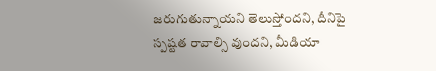జరుగుతున్నాయని తెలుస్తోందని, దీనిపై స్పష్టత రావాల్సి వుందని, మీడియా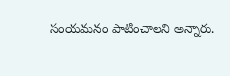సంయమనం పాటించాలని అన్నారు.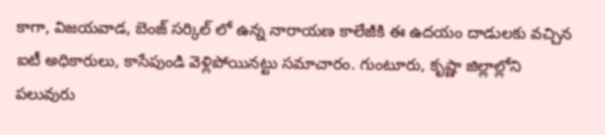కాగా, విజయవాడ, బెంజ్ సర్కిల్ లో ఉన్న నారాయణ కాలేజీకి ఈ ఉదయం దాడులకు వచ్చిన ఐటీ అధికారులు, కాసేపుండి వెళ్లిపోయినట్టు సమాచారం. గుంటూరు, కృష్ణా జిల్లాల్లోని పలువురు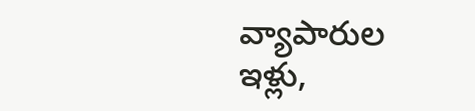వ్యాపారుల ఇళ్లు,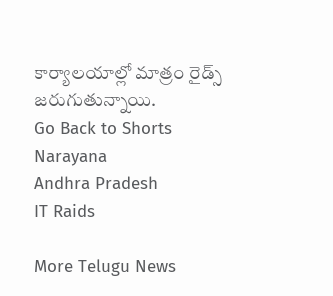కార్యాలయాల్లో మాత్రం రైడ్స్ జరుగుతున్నాయి.
Go Back to Shorts
Narayana
Andhra Pradesh
IT Raids

More Telugu News